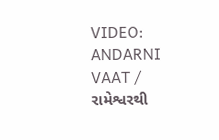VIDEO: ANDARNI VAAT / રામેશ્વરથી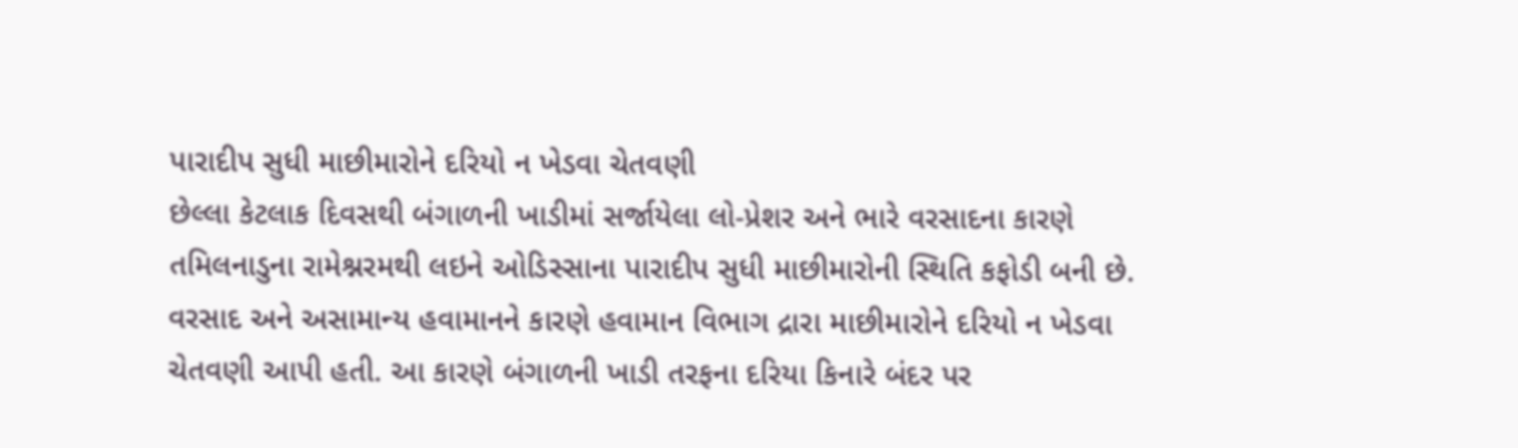પારાદીપ સુધી માછીમારોને દરિયો ન ખેડવા ચેતવણી
છેલ્લા કેટલાક દિવસથી બંગાળની ખાડીમાં સર્જાયેલા લો-પ્રેશર અને ભારે વરસાદના કારણે તમિલનાડુના રામેશ્નરમથી લઇને ઓડિસ્સાના પારાદીપ સુધી માછીમારોની સ્થિતિ કફોડી બની છે. વરસાદ અને અસામાન્ય હવામાનને કારણે હવામાન વિભાગ દ્રારા માછીમારોને દરિયો ન ખેડવા ચેતવણી આપી હતી. આ કારણે બંગાળની ખાડી તરફના દરિયા કિનારે બંદર પર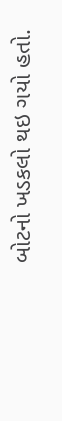બોટનો ખડકલો થઇ ગયો હતો.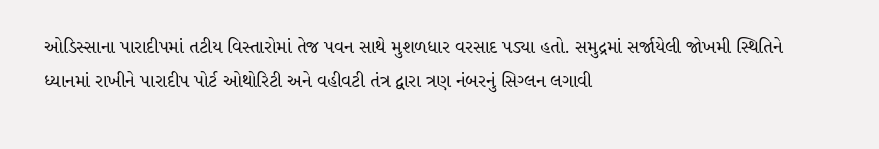ઓડિસ્સાના પારાદીપમાં તટીય વિસ્તારોમાં તેજ પવન સાથે મુશળધાર વરસાદ પડ્યા હતો. સમુદ્રમાં સર્જાયેલી જોખમી સ્થિતિને ધ્યાનમાં રાખીને પારાદીપ પોર્ટ ઓથોરિટી અને વહીવટી તંત્ર દ્વારા ત્રણ નંબરનું સિગ્લન લગાવી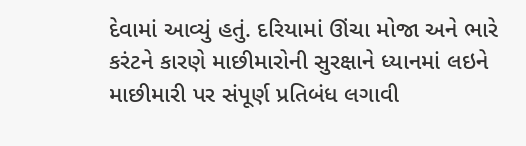દેવામાં આવ્યું હતું. દરિયામાં ઊંચા મોજા અને ભારે કરંટને કારણે માછીમારોની સુરક્ષાને ધ્યાનમાં લઇને માછીમારી પર સંપૂર્ણ પ્રતિબંધ લગાવી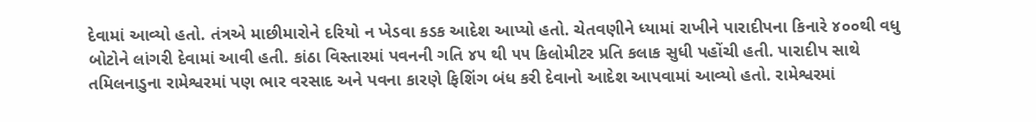દેવામાં આવ્યો હતો. તંત્રએ માછીમારોને દરિયો ન ખેડવા કડક આદેશ આપ્યો હતો. ચેતવણીને ધ્યામાં રાખીને પારાદીપના કિનારે ૪૦૦થી વધુ બોટોને લાંગરી દેવામાં આવી હતી. કાંઠા વિસ્તારમાં પવનની ગતિ ૪૫ થી ૫૫ કિલોમીટર પ્રતિ કલાક સુધી પહોંચી હતી. પારાદીપ સાથે તમિલનાડુના રામેશ્વરમાં પણ ભાર વરસાદ અને પવના કારણે ફિશિંગ બંધ કરી દેવાનો આદેશ આપવામાં આવ્યો હતો. રામેશ્વરમાં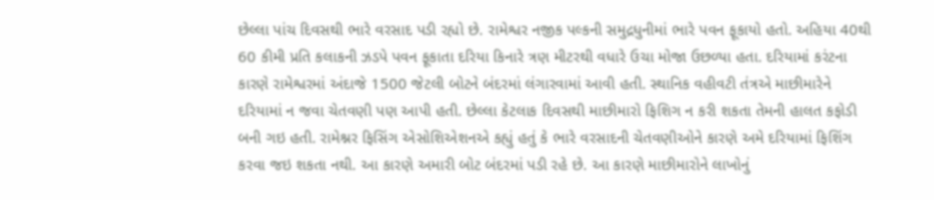છેલ્લા પાંચ દિવસથી ભારે વરસાદ પડી રહ્યો છે. રામેશ્વર નજીક પલ્કની સમુદ્રધુનીમાં ભારે પવન ફૂકાયો હતો. અહિયા 40થી 60 કીમી પ્રતિ કલાકની ઝડપે પવન ફૂકાતા દરિયા કિનારે ત્રણ મીટરથી વધારે ઉચા મોજા ઉછળ્યા હતા. દરિયામાં કરંટના કારણે રામેશ્વરમાં અંદાજે 1500 જેટલી બોટને બંદરમાં લંગારવામાં આવી હતી. સ્થાનિક વહીવટી તંત્રએ માછીમારેને દરિયામાં ન જવા ચેતવણી પણ આપી હતી. છેલ્લા કેટલાક દિવસથી માછીમારો ફિશિગ ન કરી શકતા તેમની હાલત કફોડી બની ગઇ હતી. રામેશ્નર ફિસિંગ એસોશિએશનએ કહ્યું હતું કે ભારે વરસાદની ચેતવણીઓને કારણે અમે દરિયામાં ફિશિંગ કરવા જઇ શકતા નથી. આ કારણે અમારી બોટ બંદરમાં પડી રહે છે. આ કારણે માછીમારોને લાખોનું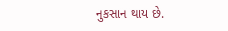નુકસાન થાય છે.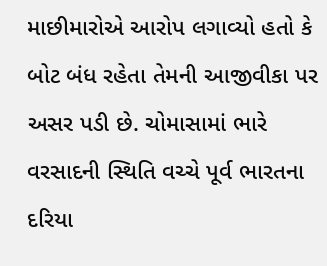માછીમારોએ આરોપ લગાવ્યો હતો કે બોટ બંધ રહેતા તેમની આજીવીકા પર અસર પડી છે. ચોમાસામાં ભારે વરસાદની સ્થિતિ વચ્ચે પૂર્વ ભારતના દરિયા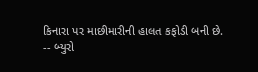કિનારા પર માછીમારીની હાલત કફોડી બની છે.
-- બ્યુરો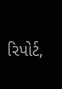રિપોર્ટ,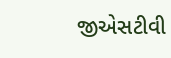જીએસટીવી